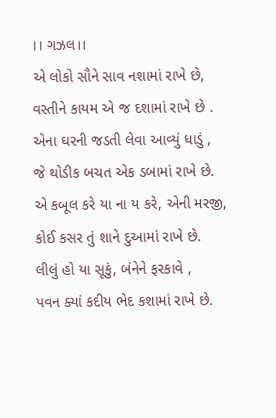।। ગઝલ।।
એ લોકો સૌને સાવ નશામાં રાખે છે,
વસ્તીને કાયમ એ જ દશામાં રાખે છે .
એના ઘરની જડતી લેવા આવ્યું ધાડું ,
જે થોડીક બચત એક ડબામાં રાખે છે.
એ કબૂલ કરે યા ના ય કરે, એની મરજી,
કોઈ કસર તું શાને દુઆમાં રાખે છે.
લીલું હો યા સૂકું, બંનેને ફરકાવે ,
પવન ક્યાં કદીય ભેદ કશામાં રાખે છે.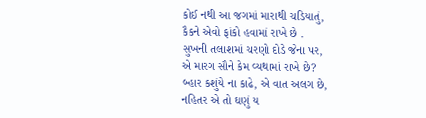કોઈ નથી આ જગમાં મારાથી ચડિયાતું,
કૈકને એવો ફાંકો હવામાં રાખે છે .
સુખની તલાશમાં ચરણો દોડે જેના પર,
એ મારગ સૌને કેમ વ્યથામાં રાખે છે?
બ્હાર કશુંયે ના કાઢે, એ વાત અલગ છે,
નહિતર એ તો ઘણું ય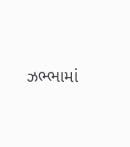ઝભ્ભામાં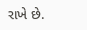રાખે છે.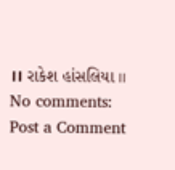।। રાકેશ હાંસલિયા ।।
No comments:
Post a Comment